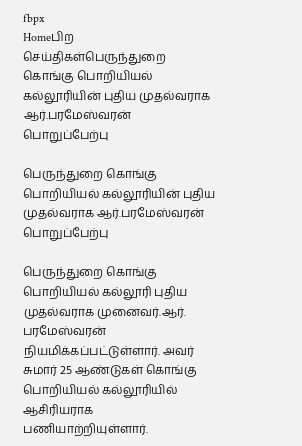fbpx
Homeபிற செய்திகள்பெருந்துறை கொங்கு பொறியியல் கல்லூரியின் புதிய முதல்வராக ஆர்.பரமேஸ்வரன் பொறுப்பேற்பு

பெருந்துறை கொங்கு பொறியியல் கல்லூரியின் புதிய முதல்வராக ஆர்.பரமேஸ்வரன் பொறுப்பேற்பு

பெருந்துறை கொங்கு பொறியியல் கல்லூரி புதிய முதல்வராக முனைவர்.ஆர். பரமேஸ்வரன் நியமிக்கப்பட்டுள்ளார். அவர் சுமார் 25 ஆண்டுகள் கொங்கு பொறியியல் கல்லூரியில் ஆசிரியராக பணியாற்றியுள்ளார்.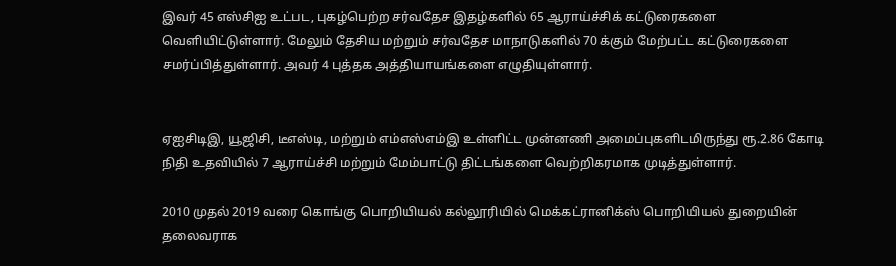இவர் 45 எஸ்சிஐ உட்பட, புகழ்பெற்ற சர்வதேச இதழ்களில் 65 ஆராய்ச்சிக் கட்டுரைகளை வெளியிட்டுள்ளார். மேலும் தேசிய மற்றும் சர்வதேச மாநாடுகளில் 70 க்கும் மேற்பட்ட கட்டுரைகளை சமர்ப்பித்துள்ளார். அவர் 4 புத்தக அத்தியாயங்களை எழுதியுள்ளார்.


ஏஐசிடிஇ, யூஜிசி, டீஎஸ்டி, மற்றும் எம்எஸ்எம்இ உள்ளிட்ட முன்னணி அமைப்புகளிடமிருந்து ரூ.2.86 கோடி நிதி உதவியில் 7 ஆராய்ச்சி மற்றும் மேம்பாட்டு திட்டங்களை வெற்றிகரமாக முடித்துள்ளார்.

2010 முதல் 2019 வரை கொங்கு பொறியியல் கல்லூரியில் மெக்கட்ரானிக்ஸ் பொறியியல் துறையின் தலைவராக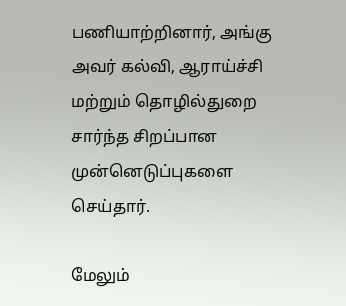பணியாற்றினார், அங்கு அவர் கல்வி, ஆராய்ச்சி மற்றும் தொழில்துறை சார்ந்த சிறப்பான முன்னெடுப்புகளை செய்தார்.

மேலும்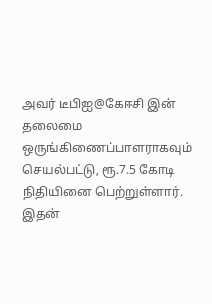அவர் டீபிஐ@கேஈசி இன் தலைமை ஒருங்கிணைப்பாளராகவும் செயல்பட்டு, ரூ.7.5 கோடி நிதியினை பெற்றுள்ளார். இதன்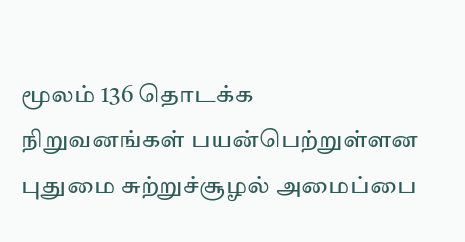மூலம் 136 தொடக்க நிறுவனங்கள் பயன்பெற்றுள்ளன புதுமை சுற்றுச்சூழல் அமைப்பை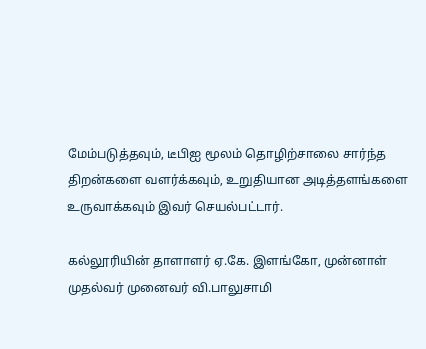மேம்படுத்தவும், டீபிஐ மூலம் தொழிற்சாலை சார்ந்த திறன்களை வளர்க்கவும், உறுதியான அடித்தளங்களை உருவாக்கவும் இவர் செயல்பட்டார்.

கல்லூரியின் தாளாளர் ஏ.கே. இளங்கோ, முன்னாள் முதல்வர் முனைவர் வி.பாலுசாமி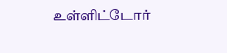உள்ளிட்டோர்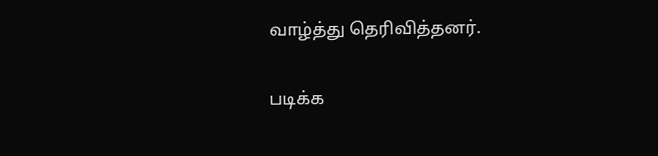வாழ்த்து தெரிவித்தனர்.

படிக்க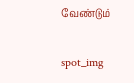வேண்டும்

spot_img